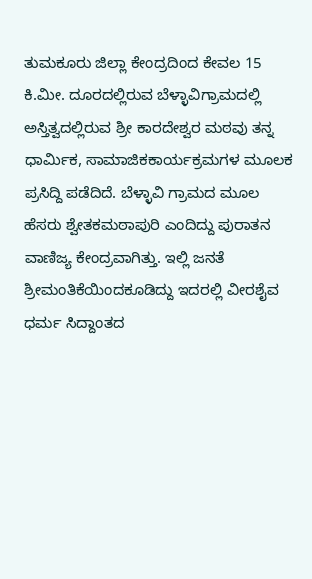ತುಮಕೂರು ಜಿಲ್ಲಾ ಕೇಂದ್ರದಿಂದ ಕೇವಲ 15 ಕಿ.ಮೀ. ದೂರದಲ್ಲಿರುವ ಬೆಳ್ಳಾವಿಗ್ರಾಮದಲ್ಲಿ ಅಸ್ತಿತ್ವದಲ್ಲಿರುವ ಶ್ರೀ ಕಾರದೇಶ್ವರ ಮಠವು ತನ್ನ ಧಾರ್ಮಿಕ, ಸಾಮಾಜಿಕಕಾರ್ಯಕ್ರಮಗಳ ಮೂಲಕ ಪ್ರಸಿದ್ದಿ ಪಡೆದಿದೆ. ಬೆಳ್ಳಾವಿ ಗ್ರಾಮದ ಮೂಲ ಹೆಸರು ಶ್ವೇತಕಮಠಾಪುರಿ ಎಂದಿದ್ದು ಪುರಾತನ ವಾಣಿಜ್ಯ ಕೇಂದ್ರವಾಗಿತ್ತು. ಇಲ್ಲಿ ಜನತೆ ಶ್ರೀಮಂತಿಕೆಯಿಂದಕೂಡಿದ್ದು ಇದರಲ್ಲಿ ವೀರಶೈವ ಧರ್ಮ ಸಿದ್ದಾಂತದ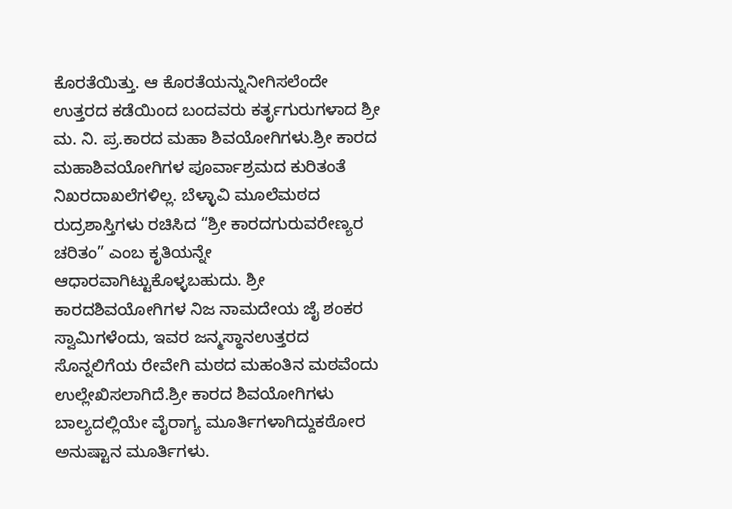ಕೊರತೆಯಿತ್ತು. ಆ ಕೊರತೆಯನ್ನುನೀಗಿಸಲೆಂದೇ ಉತ್ತರದ ಕಡೆಯಿಂದ ಬಂದವರು ಕರ್ತೃಗುರುಗಳಾದ ಶ್ರೀ ಮ. ನಿ. ಪ್ರ.ಕಾರದ ಮಹಾ ಶಿವಯೋಗಿಗಳು.ಶ್ರೀ ಕಾರದ ಮಹಾಶಿವಯೋಗಿಗಳ ಪೂರ್ವಾಶ್ರಮದ ಕುರಿತಂತೆ ನಿಖರದಾಖಲೆಗಳಿಲ್ಲ. ಬೆಳ್ಳಾವಿ ಮೂಲೆಮಠದ ರುದ್ರಶಾಸ್ತಿಗಳು ರಚಿಸಿದ “ಶ್ರೀ ಕಾರದಗುರುವರೇಣ್ಯರ ಚರಿತಂ” ಎಂಬ ಕೃತಿಯನ್ನೇ ಆಧಾರವಾಗಿಟ್ಟುಕೊಳ್ಳಬಹುದು. ಶ್ರೀ ಕಾರದಶಿವಯೋಗಿಗಳ ನಿಜ ನಾಮದೇಯ ಜೈ ಶಂಕರ ಸ್ವಾಮಿಗಳೆಂದು, ಇವರ ಜನ್ಮಸ್ಥಾನಉತ್ತರದ ಸೊನ್ನಲಿಗೆಯ ರೇವೇಗಿ ಮಠದ ಮಹಂತಿನ ಮಠವೆಂದು ಉಲ್ಲೇಖಿಸಲಾಗಿದೆ.ಶ್ರೀ ಕಾರದ ಶಿವಯೋಗಿಗಳು ಬಾಲ್ಯದಲ್ಲಿಯೇ ವೈರಾಗ್ಯ ಮೂರ್ತಿಗಳಾಗಿದ್ದುಕಠೋರ ಅನುಷ್ಟಾನ ಮೂರ್ತಿಗಳು.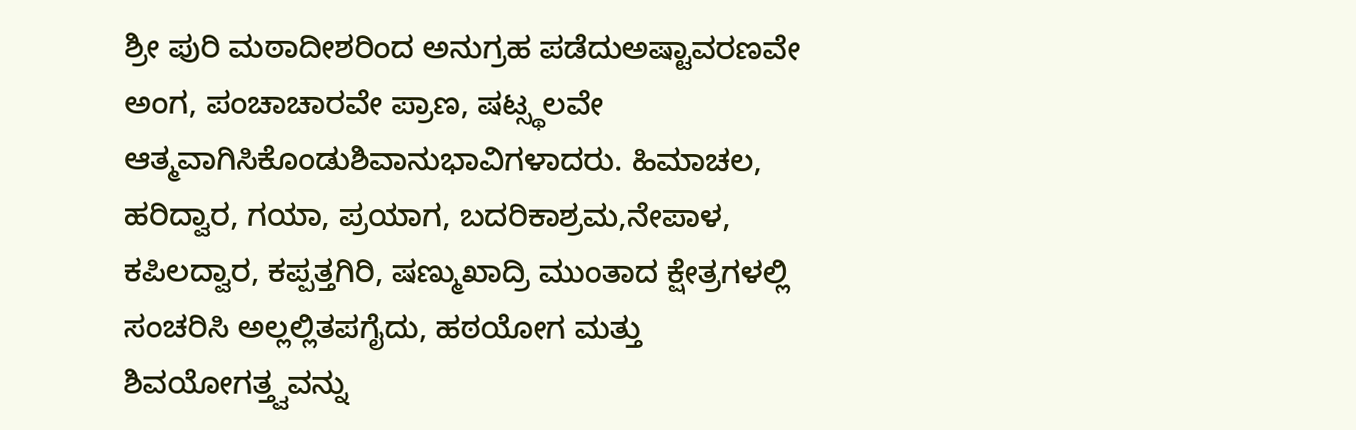ಶ್ರೀ ಪುರಿ ಮಠಾದೀಶರಿಂದ ಅನುಗ್ರಹ ಪಡೆದುಅಷ್ಟಾವರಣವೇ ಅಂಗ, ಪಂಚಾಚಾರವೇ ಪ್ರಾಣ, ಷಟ್ಸ್ಥಲವೇ ಆತ್ಮವಾಗಿಸಿಕೊಂಡುಶಿವಾನುಭಾವಿಗಳಾದರು. ಹಿಮಾಚಲ, ಹರಿದ್ವಾರ, ಗಯಾ, ಪ್ರಯಾಗ, ಬದರಿಕಾಶ್ರಮ,ನೇಪಾಳ, ಕಪಿಲದ್ವಾರ, ಕಪ್ಪತ್ತಗಿರಿ, ಷಣ್ಮುಖಾದ್ರಿ ಮುಂತಾದ ಕ್ಷೇತ್ರಗಳಲ್ಲಿ ಸಂಚರಿಸಿ ಅಲ್ಲಲ್ಲಿತಪಗೈದು, ಹಠಯೋಗ ಮತ್ತು ಶಿವಯೋಗತ್ತ್ವವನ್ನು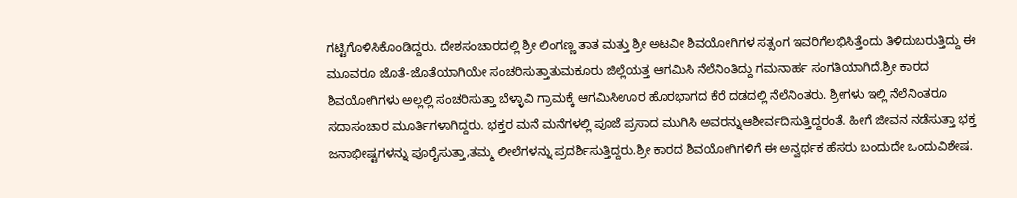ಗಟ್ಟಿಗೊಳಿಸಿಕೊಂಡಿದ್ದರು. ದೇಶಸಂಚಾರದಲ್ಲಿ ಶ್ರೀ ಲಿಂಗಣ್ಣ ತಾತ ಮತ್ತು ಶ್ರೀ ಅಟವೀ ಶಿವಯೋಗಿಗಳ ಸತ್ಸಂಗ ಇವರಿಗೆಲಭಿಸಿತ್ತೆಂದು ತಿಳಿದುಬರುತ್ತಿದ್ದು ಈ ಮೂವರೂ ಜೊತೆ-ಜೊತೆಯಾಗಿಯೇ ಸಂಚರಿಸುತ್ತಾತುಮಕೂರು ಜಿಲ್ಲೆಯತ್ತ ಆಗಮಿಸಿ ನೆಲೆನಿಂತಿದ್ದು ಗಮನಾರ್ಹ ಸಂಗತಿಯಾಗಿದೆ.ಶ್ರೀ ಕಾರದ ಶಿವಯೋಗಿಗಳು ಅಲ್ಲಲ್ಲಿ ಸಂಚರಿಸುತ್ತಾ ಬೆಳ್ಳಾವಿ ಗ್ರಾಮಕ್ಕೆ ಆಗಮಿಸಿಊರ ಹೊರಭಾಗದ ಕೆರೆ ದಡದಲ್ಲಿ ನೆಲೆನಿಂತರು. ಶ್ರೀಗಳು ಇಲ್ಲಿ ನೆಲೆನಿಂತರೂ ಸದಾಸಂಚಾರ ಮೂರ್ತಿಗಳಾಗಿದ್ದರು. ಭಕ್ತರ ಮನೆ ಮನೆಗಳಲ್ಲಿ ಪೂಜೆ ಪ್ರಸಾದ ಮುಗಿಸಿ ಅವರನ್ನುಆಶೀರ್ವದಿಸುತ್ತಿದ್ದರಂತೆ. ಹೀಗೆ ಜೀವನ ನಡೆಸುತ್ತಾ ಭಕ್ತ ಜನಾಭೀಷ್ಟಗಳನ್ನು ಪೂರೈಸುತ್ತಾ,ತಮ್ಮ ಲೀಲೆಗಳನ್ನು ಪ್ರದರ್ಶಿಸುತ್ತಿದ್ದರು.ಶ್ರೀ ಕಾರದ ಶಿವಯೋಗಿಗಳಿಗೆ ಈ ಅನ್ವರ್ಥಕ ಹೆಸರು ಬಂದುದೇ ಒಂದುವಿಶೇಷ.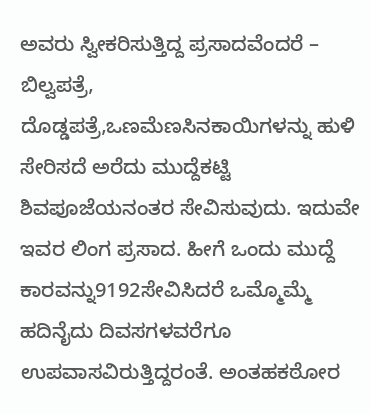ಅವರು ಸ್ವೀಕರಿಸುತ್ತಿದ್ದ ಪ್ರಸಾದವೆಂದರೆ – ಬಿಲ್ವಪತ್ರೆ, ದೊಡ್ಡಪತ್ರೆ,ಒಣಮೆಣಸಿನಕಾಯಿಗಳನ್ನು ಹುಳಿ ಸೇರಿಸದೆ ಅರೆದು ಮುದ್ದೆಕಟ್ಟಿ ಶಿವಪೂಜೆಯನಂತರ ಸೇವಿಸುವುದು. ಇದುವೇ ಇವರ ಲಿಂಗ ಪ್ರಸಾದ. ಹೀಗೆ ಒಂದು ಮುದ್ದೆ ಕಾರವನ್ನು9192ಸೇವಿಸಿದರೆ ಒಮ್ಮೊಮ್ಮೆ ಹದಿನೈದು ದಿವಸಗಳವರೆಗೂ ಉಪವಾಸವಿರುತ್ತಿದ್ದರಂತೆ. ಅಂತಹಕಠೋರ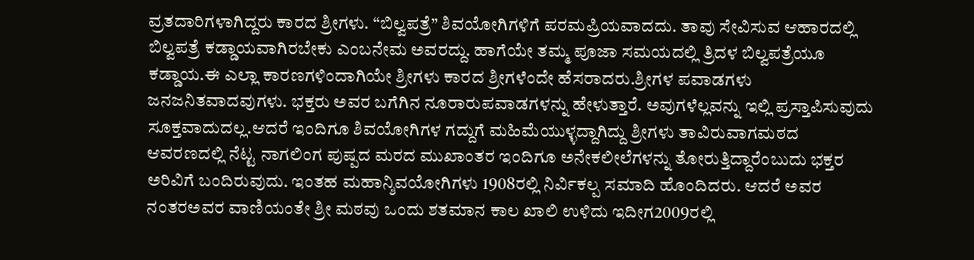ವ್ರತದಾರಿಗಳಾಗಿದ್ದರು ಕಾರದ ಶ್ರೀಗಳು. “ಬಿಲ್ವಪತ್ರೆ” ಶಿವಯೋಗಿಗಳಿಗೆ ಪರಮಪ್ರಿಯವಾದದು. ತಾವು ಸೇವಿಸುವ ಆಹಾರದಲ್ಲಿ ಬಿಲ್ವಪತ್ರೆ ಕಡ್ಡಾಯವಾಗಿರಬೇಕು ಎಂಬನೇಮ ಅವರದ್ದು. ಹಾಗೆಯೇ ತಮ್ಮ ಪೂಜಾ ಸಮಯದಲ್ಲಿ ತ್ರಿದಳ ಬಿಲ್ವಪತ್ರೆಯೂ ಕಡ್ಡಾಯ.ಈ ಎಲ್ಲಾ ಕಾರಣಗಳಿಂದಾಗಿಯೇ ಶ್ರೀಗಳು ಕಾರದ ಶ್ರೀಗಳೆಂದೇ ಹೆಸರಾದರು.ಶ್ರೀಗಳ ಪವಾಡಗಳು ಜನಜನಿತವಾದವುಗಳು. ಭಕ್ತರು ಅವರ ಬಗೆಗಿನ ನೂರಾರುಪವಾಡಗಳನ್ನು ಹೇಳುತ್ತಾರೆ. ಅವುಗಳೆಲ್ಲವನ್ನು ಇಲ್ಲಿ ಪ್ರಸ್ತಾಪಿಸುವುದು ಸೂಕ್ತವಾದುದಲ್ಲ.ಆದರೆ ಇಂದಿಗೂ ಶಿವಯೋಗಿಗಳ ಗದ್ದುಗೆ ಮಹಿಮೆಯುಳ್ಳದ್ದಾಗಿದ್ದು ಶ್ರೀಗಳು ತಾವಿರುವಾಗಮಠದ ಆವರಣದಲ್ಲಿ ನೆಟ್ಟ ನಾಗಲಿಂಗ ಪುಷ್ಪದ ಮರದ ಮುಖಾಂತರ ಇಂದಿಗೂ ಅನೇಕಲೀಲೆಗಳನ್ನು ತೋರುತ್ತಿದ್ದಾರೆಂಬುದು ಭಕ್ತರ ಅರಿವಿಗೆ ಬಂದಿರುವುದು. ಇಂತಹ ಮಹಾನ್ಶಿವಯೋಗಿಗಳು 1908ರಲ್ಲಿ ನಿರ್ವಿಕಲ್ಪ ಸಮಾದಿ ಹೊಂದಿದರು. ಆದರೆ ಅವರ ನಂತರಅವರ ವಾಣಿಯಂತೇ ಶ್ರೀ ಮಠವು ಒಂದು ಶತಮಾನ ಕಾಲ ಖಾಲಿ ಉಳಿದು ಇದೀಗ2009ರಲ್ಲಿ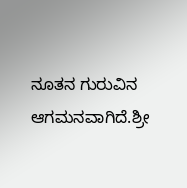ನೂತನ ಗುರುವಿನ ಆಗಮನವಾಗಿದೆ.ಶ್ರೀ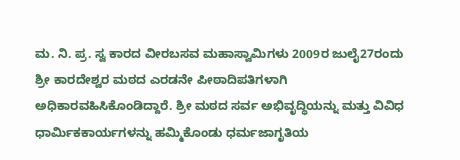ಮ. ನಿ. ಪ್ರ. ಸ್ವ ಕಾರದ ವೀರಬಸವ ಮಹಾಸ್ವಾಮಿಗಳು 2009ರ ಜುಲೈ27ರಂದು ಶ್ರೀ ಕಾರದೇಶ್ವರ ಮಠದ ಎರಡನೇ ಪೀಠಾದಿಪತಿಗಳಾಗಿ ಅಧಿಕಾರವಹಿಸಿಕೊಂಡಿದ್ದಾರೆ. ಶ್ರೀ ಮಠದ ಸರ್ವ ಅಭಿವೃದ್ಧಿಯನ್ನು ಮತ್ತು ವಿವಿಧ ಧಾರ್ಮಿಕಕಾರ್ಯಗಳನ್ನು ಹಮ್ಮಿಕೊಂಡು ಧರ್ಮಜಾಗೃತಿಯ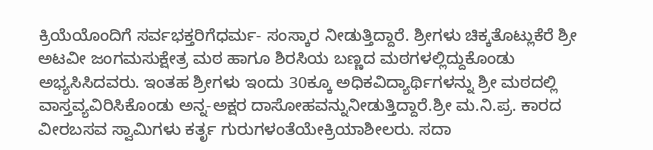ಕ್ರಿಯೆಯೊಂದಿಗೆ ಸರ್ವಭಕ್ತರಿಗೆಧರ್ಮ- ಸಂಸ್ಕಾರ ನೀಡುತ್ತಿದ್ದಾರೆ. ಶ್ರೀಗಳು ಚಿಕ್ಕತೊಟ್ಲುಕೆರೆ ಶ್ರೀ ಅಟವೀ ಜಂಗಮಸುಕ್ಷೇತ್ರ ಮಠ ಹಾಗೂ ಶಿರಸಿಯ ಬಣ್ಣದ ಮಠಗಳಲ್ಲಿದ್ದುಕೊಂಡು ಅಭ್ಯಸಿಸಿದವರು. ಇಂತಹ ಶ್ರೀಗಳು ಇಂದು 30ಕ್ಕೂ ಅಧಿಕವಿದ್ಯಾರ್ಥಿಗಳನ್ನು ಶ್ರೀ ಮಠದಲ್ಲಿ ವಾಸ್ತವ್ಯವಿರಿಸಿಕೊಂಡು ಅನ್ನ-ಅಕ್ಷರ ದಾಸೋಹವನ್ನುನೀಡುತ್ತಿದ್ದಾರೆ.ಶ್ರೀ ಮ.ನಿ.ಪ್ರ. ಕಾರದ ವೀರಬಸವ ಸ್ವಾಮಿಗಳು ಕರ್ತೃ ಗುರುಗಳಂತೆಯೇಕ್ರಿಯಾಶೀಲರು. ಸದಾ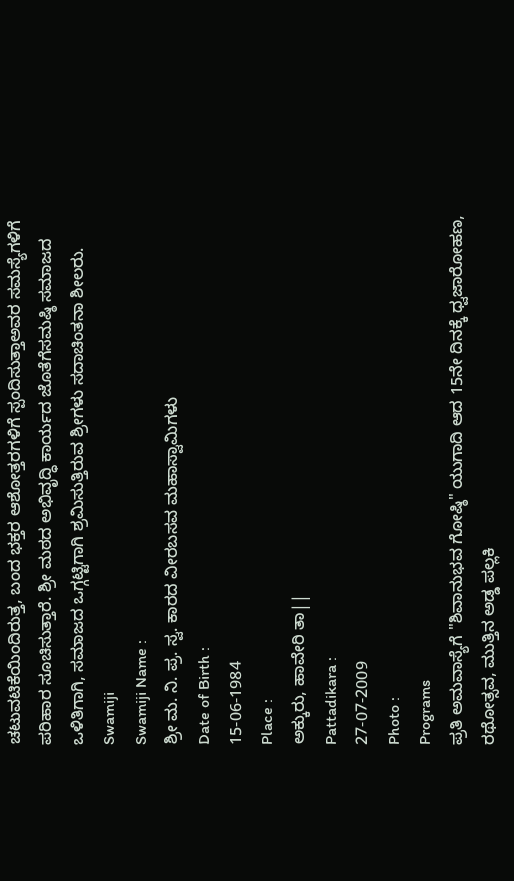ಚಟುವಟಿಕೆಯಿಂದಿರುತ್ತ, ಬಂದ ಭಕ್ತರ ಆಶೋತ್ತರಗಳಿಗೆ ಸ್ಪಂದಿಸುತ್ತಾಅವರ ಸಮಸ್ಯೆಗಳಿಗೆ ಪರಿಹಾರ ಸೂಚಿಸುತ್ತಾರೆ. ಶ್ರೀ ಮಠದ ಅಭಿವೃದ್ಧಿ ಕಾರ್ಯದ ಜೊತೆಗೆಸಮಷ್ಠಿ ಸಮಾಜದ ಒಳಿತಿಗಾಗಿ, ಸಮಾಜದ ಒಗ್ಗಟ್ಟಿಗಾಗಿ ಶ್ರಮಿಸುತ್ತಿರುವ ಶ್ರೀಗಳು ಸದಾಚಿಂತನಾ ಶೀಲರು.
Swamiji
Swamiji Name :
ಶ್ರೀ ಮ. ನಿ. ಪ್ರ. ಸ್ವ. ಕಾರದ ವೀರಬಸವ ಮಹಾಸ್ವಾಮಿಗಳು
Date of Birth :
15-06-1984
Place :
ಅಕ್ಕುರು, ಹಾವೇರಿ ತಾ||
Pattadikara :
27-07-2009
Photo :
Programs
ಪ್ರತಿ ಅಮವಾಸ್ಯೆಗೆ "ಶಿವಾನುಭವ ಗೋಷ್ಠಿ" ಯುಗಾದಿ ಆದ 15ನೇ ದಿನಕ್ಕೆ ಧ್ವಜಾರೋಹಣ, ರಥೋತ್ಸವ, ಮುತ್ತಿನ ಅಡ್ಡ ಪಲ್ಲಕಿ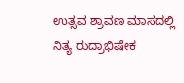ಉತ್ಸವ ಶ್ರಾವಣ ಮಾಸದಲ್ಲಿ ನಿತ್ಯ ರುದ್ರಾಭಿಷೇಕ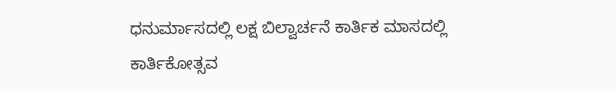ಧನುರ್ಮಾಸದಲ್ಲಿ ಲಕ್ಷ ಬಿಲ್ವಾರ್ಚನೆ ಕಾರ್ತಿಕ ಮಾಸದಲ್ಲಿ ಕಾರ್ತಿಕೋತ್ಸವ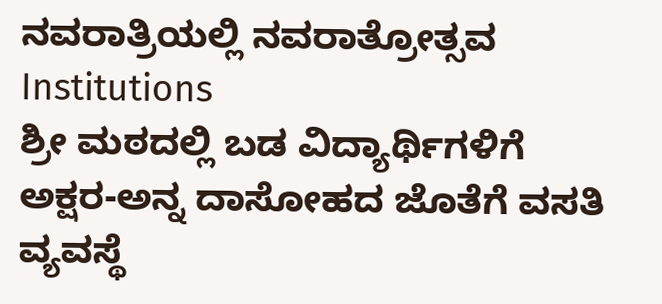ನವರಾತ್ರಿಯಲ್ಲಿ ನವರಾತ್ರೋತ್ಸವ
Institutions
ಶ್ರೀ ಮಠದಲ್ಲಿ ಬಡ ವಿದ್ಯಾರ್ಥಿಗಳಿಗೆ ಅಕ್ಷರ-ಅನ್ನ ದಾಸೋಹದ ಜೊತೆಗೆ ವಸತಿ ವ್ಯವಸ್ಥೆ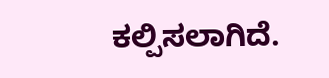ಕಲ್ಪಿಸಲಾಗಿದೆ.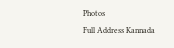Photos
Full Address Kannada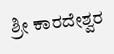ಶ್ರೀ ಕಾರದೇಶ್ವರ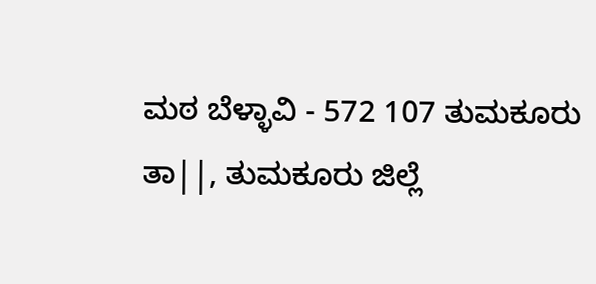ಮಠ ಬೆಳ್ಳಾವಿ - 572 107 ತುಮಕೂರು ತಾ||, ತುಮಕೂರು ಜಿಲ್ಲೆ